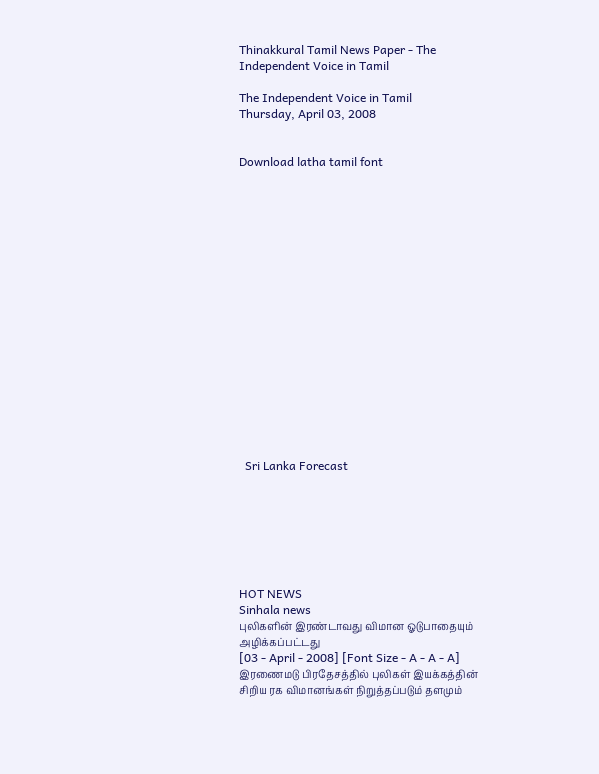Thinakkural Tamil News Paper - The Independent Voice in Tamil

The Independent Voice in Tamil
Thursday, April 03, 2008


Download latha tamil font


















  Sri Lanka Forecast







HOT NEWS
Sinhala news
புலிகளின் இரண்டாவது விமான ஓடுபாதையும் அழிக்கப்பட்டது
[03 - April - 2008] [Font Size - A - A - A]
இரணைமடு பிரதேசத்தில் புலிகள் இயக்கத்தின் சிறிய ரக விமானங்கள் நிறுத்தப்படும் தளமும்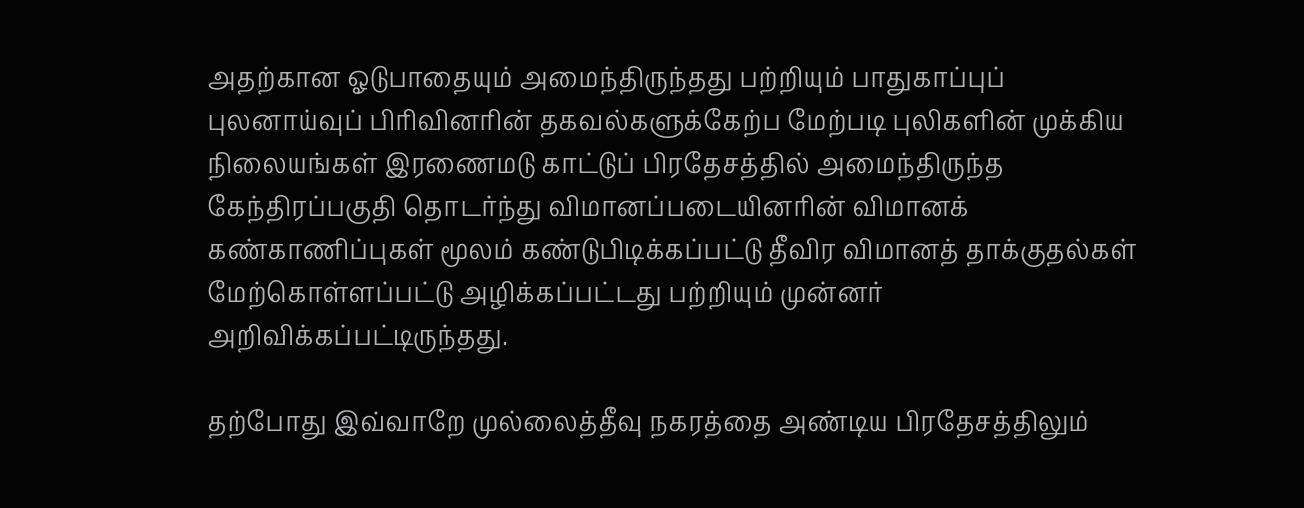அதற்கான ஓடுபாதையும் அமைந்திருந்தது பற்றியும் பாதுகாப்புப் புலனாய்வுப் பிரிவினரின் தகவல்களுக்கேற்ப மேற்படி புலிகளின் முக்கிய நிலையங்கள் இரணைமடு காட்டுப் பிரதேசத்தில் அமைந்திருந்த கேந்திரப்பகுதி தொடர்ந்து விமானப்படையினரின் விமானக் கண்காணிப்புகள் மூலம் கண்டுபிடிக்கப்பட்டு தீவிர விமானத் தாக்குதல்கள் மேற்கொள்ளப்பட்டு அழிக்கப்பட்டது பற்றியும் முன்னர் அறிவிக்கப்பட்டிருந்தது.

தற்போது இவ்வாறே முல்லைத்தீவு நகரத்தை அண்டிய பிரதேசத்திலும்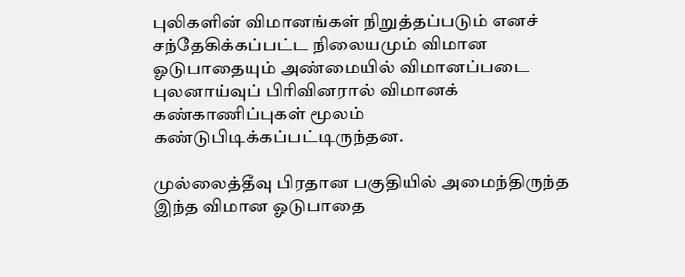புலிகளின் விமானங்கள் நிறுத்தப்படும் எனச் சந்தேகிக்கப்பட்ட நிலையமும் விமான ஓடுபாதையும் அண்மையில் விமானப்படை புலனாய்வுப் பிரிவினரால் விமானக் கண்காணிப்புகள் மூலம் கண்டுபிடிக்கப்பட்டிருந்தன.

முல்லைத்தீவு பிரதான பகுதியில் அமைந்திருந்த இந்த விமான ஓடுபாதை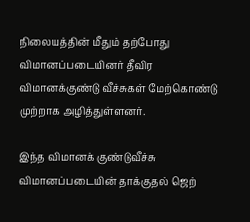நிலையத்தின் மீதும் தற்போது விமானப்படையினர் தீவிர விமானக்குண்டு வீச்சுகள் மேற்கொண்டு முற்றாக அழித்துள்ளனர்.

இந்த விமானக் குண்டுவீச்சு விமானப்படையின் தாக்குதல் ஜெற்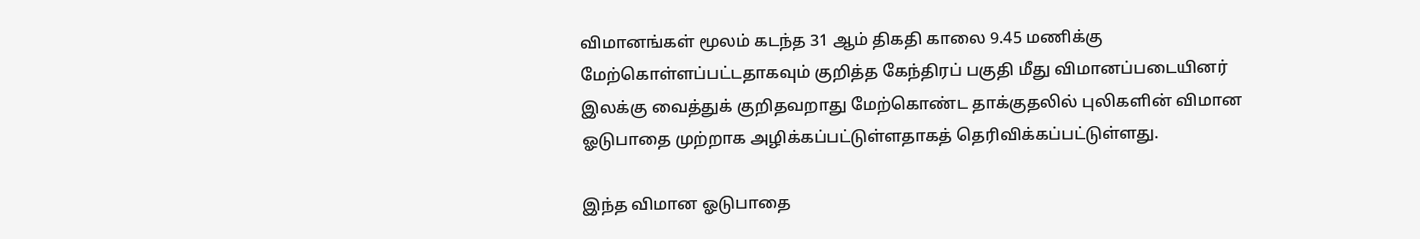விமானங்கள் மூலம் கடந்த 31 ஆம் திகதி காலை 9.45 மணிக்கு மேற்கொள்ளப்பட்டதாகவும் குறித்த கேந்திரப் பகுதி மீது விமானப்படையினர் இலக்கு வைத்துக் குறிதவறாது மேற்கொண்ட தாக்குதலில் புலிகளின் விமான ஓடுபாதை முற்றாக அழிக்கப்பட்டுள்ளதாகத் தெரிவிக்கப்பட்டுள்ளது.

இந்த விமான ஓடுபாதை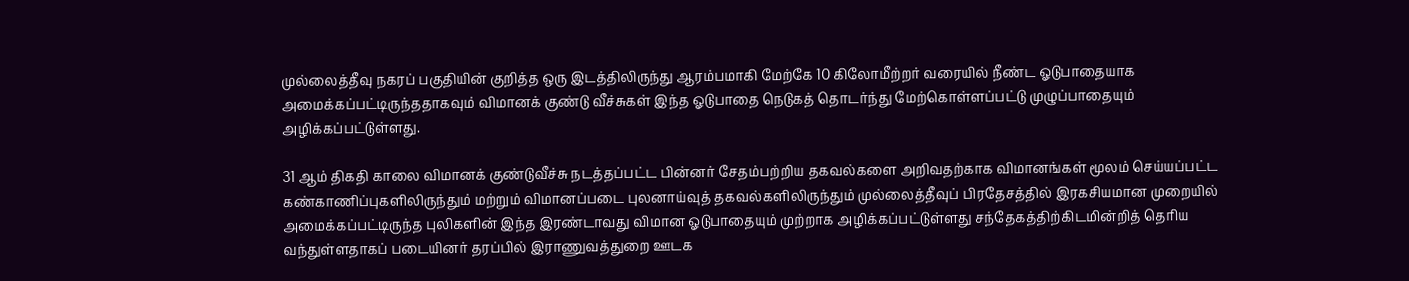முல்லைத்தீவு நகரப் பகுதியின் குறித்த ஒரு இடத்திலிருந்து ஆரம்பமாகி மேற்கே 10 கிலோமீற்றர் வரையில் நீண்ட ஓடுபாதையாக அமைக்கப்பட்டிருந்ததாகவும் விமானக் குண்டு வீச்சுகள் இந்த ஓடுபாதை நெடுகத் தொடர்ந்து மேற்கொள்ளப்பட்டு முழுப்பாதையும் அழிக்கப்பட்டுள்ளது.

31 ஆம் திகதி காலை விமானக் குண்டுவீச்சு நடத்தப்பட்ட பின்னர் சேதம்பற்றிய தகவல்களை அறிவதற்காக விமானங்கள் மூலம் செய்யப்பட்ட கண்காணிப்புகளிலிருந்தும் மற்றும் விமானப்படை புலனாய்வுத் தகவல்களிலிருந்தும் முல்லைத்தீவுப் பிரதேசத்தில் இரகசியமான முறையில் அமைக்கப்பட்டிருந்த புலிகளின் இந்த இரண்டாவது விமான ஓடுபாதையும் முற்றாக அழிக்கப்பட்டுள்ளது சந்தேகத்திற்கிடமின்றித் தெரிய வந்துள்ளதாகப் படையினர் தரப்பில் இராணுவத்துறை ஊடக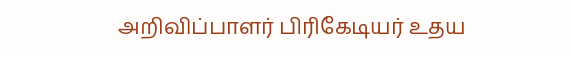அறிவிப்பாளர் பிரிகேடியர் உதய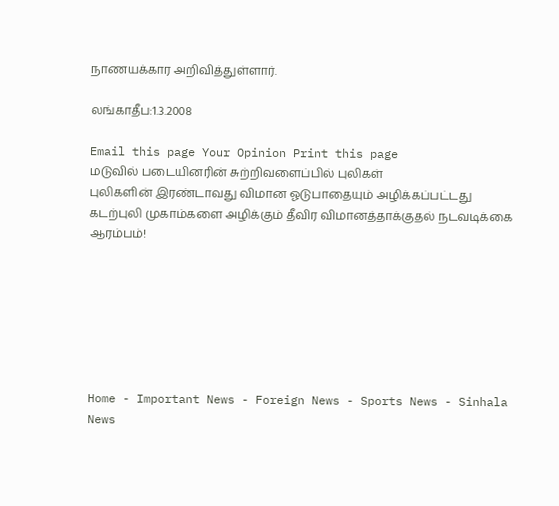நாணயக்கார அறிவித்துள்ளார்.

லங்காதீப:1.3.2008

Email this page Your Opinion Print this page
மடுவில் படையினரின் சுற்றிவளைப்பில் புலிகள்
புலிகளின் இரண்டாவது விமான ஓடுபாதையும் அழிக்கப்பட்டது
கடற்புலி முகாம்களை அழிக்கும் தீவிர விமானத்தாக்குதல் நடவடிக்கை ஆரம்பம்!







Home - Important News - Foreign News - Sports News - Sinhala News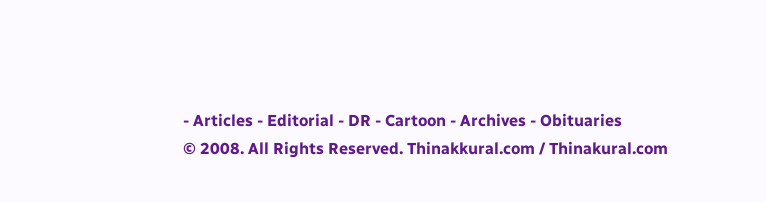- Articles - Editorial - DR - Cartoon - Archives - Obituaries
© 2008. All Rights Reserved. Thinakkural.com / Thinakural.com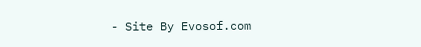- Site By Evosof.com